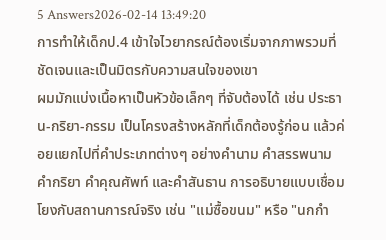5 Answers2026-02-14 13:49:20
การทำให้เด็กป.4 เข้าใจไวยากรณ์ต้องเริ่มจากภาพรวมที่ชัดเจนและเป็นมิตรกับความสนใจของเขา
ผมมักแบ่งเนื้อหาเป็นหัวข้อเล็กๆ ที่จับต้องได้ เช่น ประธาน-กริยา-กรรม เป็นโครงสร้างหลักที่เด็กต้องรู้ก่อน แล้วค่อยแยกไปที่คำประเภทต่างๆ อย่างคำนาม คำสรรพนาม คำกริยา คำคุณศัพท์ และคำสันธาน การอธิบายแบบเชื่อมโยงกับสถานการณ์จริง เช่น "แม่ซื้อขนม" หรือ "นกกำ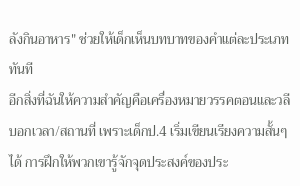ลังกินอาหาร" ช่วยให้เด็กเห็นบทบาทของคำแต่ละประเภททันที
อีกสิ่งที่ฉันให้ความสำคัญคือเครื่องหมายวรรคตอนและวลีบอกเวลา/สถานที่ เพราะเด็กป.4 เริ่มเขียนเรียงความสั้นๆ ได้ การฝึกให้พวกเขารู้จักจุดประสงค์ของประ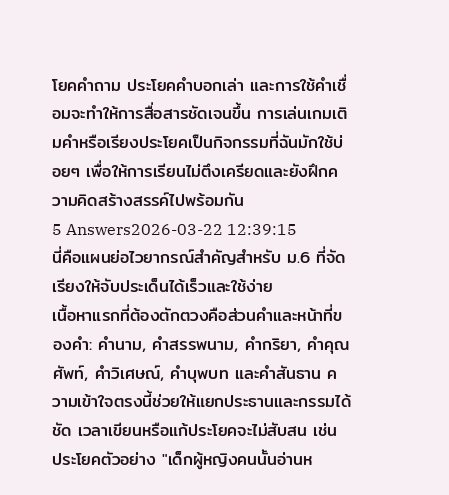โยคคำถาม ประโยคคำบอกเล่า และการใช้คำเชื่อมจะทำให้การสื่อสารชัดเจนขึ้น การเล่นเกมเติมคำหรือเรียงประโยคเป็นกิจกรรมที่ฉันมักใช้บ่อยๆ เพื่อให้การเรียนไม่ตึงเครียดและยังฝึกความคิดสร้างสรรค์ไปพร้อมกัน
5 Answers2026-03-22 12:39:15
นี่คือแผนย่อไวยากรณ์สำคัญสำหรับ ม.6 ที่จัดเรียงให้จับประเด็นได้เร็วและใช้ง่าย
เนื้อหาแรกที่ต้องตักตวงคือส่วนคำและหน้าที่ของคำ: คำนาม, คำสรรพนาม, คำกริยา, คำคุณศัพท์, คำวิเศษณ์, คำบุพบท และคำสันธาน ความเข้าใจตรงนี้ช่วยให้แยกประธานและกรรมได้ชัด เวลาเขียนหรือแก้ประโยคจะไม่สับสน เช่น ประโยคตัวอย่าง "เด็กผู้หญิงคนนั้นอ่านห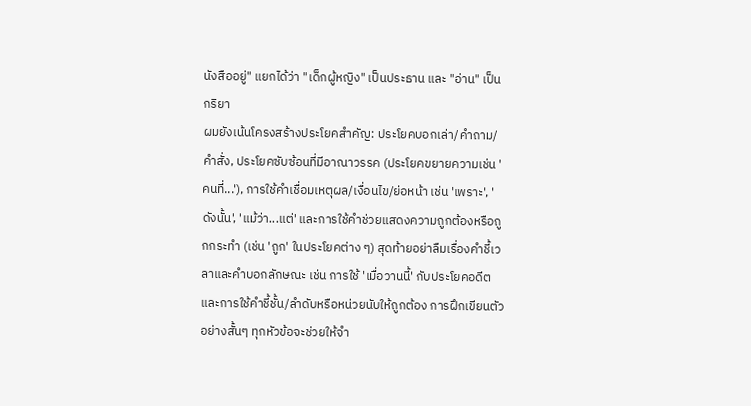นังสืออยู่" แยกได้ว่า "เด็กผู้หญิง" เป็นประธาน และ "อ่าน" เป็นกริยา
ผมยังเน้นโครงสร้างประโยคสำคัญ: ประโยคบอกเล่า/คำถาม/คำสั่ง, ประโยคซับซ้อนที่มีอาณาวรรค (ประโยคขยายความเช่น 'คนที่...'), การใช้คำเชื่อมเหตุผล/เงื่อนไข/ย่อหน้า เช่น 'เพราะ', 'ดังนั้น', 'แม้ว่า...แต่' และการใช้คำช่วยแสดงความถูกต้องหรือถูกกระทำ (เช่น 'ถูก' ในประโยคต่าง ๆ) สุดท้ายอย่าลืมเรื่องคำชี้เวลาและคำบอกลักษณะ เช่น การใช้ 'เมื่อวานนี้' กับประโยคอดีต และการใช้คำชี้ชั้น/ลำดับหรือหน่วยนับให้ถูกต้อง การฝึกเขียนตัวอย่างสั้นๆ ทุกหัวข้อจะช่วยให้จำ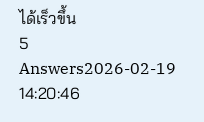ได้เร็วขึ้น
5 Answers2026-02-19 14:20:46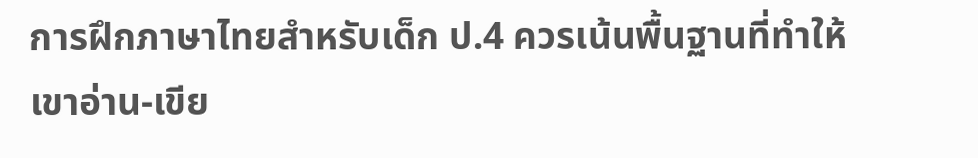การฝึกภาษาไทยสำหรับเด็ก ป.4 ควรเน้นพื้นฐานที่ทำให้เขาอ่าน-เขีย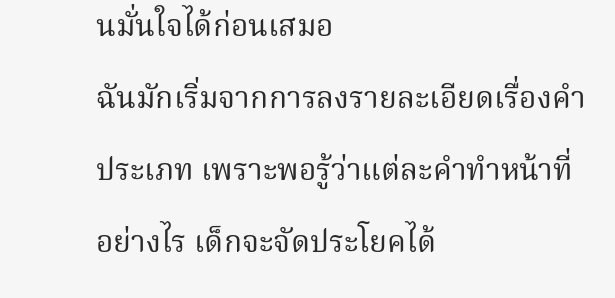นมั่นใจได้ก่อนเสมอ
ฉันมักเริ่มจากการลงรายละเอียดเรื่องคำประเภท เพราะพอรู้ว่าแต่ละคำทำหน้าที่อย่างไร เด็กจะจัดประโยคได้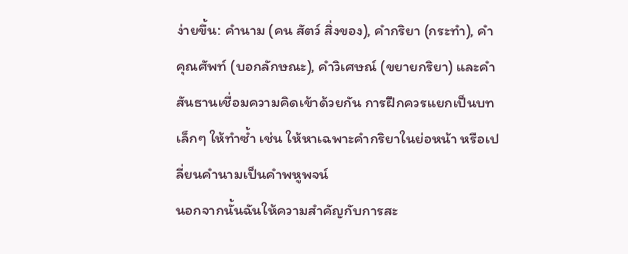ง่ายขึ้น: คำนาม (คน สัตว์ สิ่งของ), คำกริยา (กระทำ), คำคุณศัพท์ (บอกลักษณะ), คำวิเศษณ์ (ขยายกริยา) และคำสันธานเชื่อมความคิดเข้าด้วยกัน การฝึกควรแยกเป็นบทเล็กๆ ให้ทำซ้ำ เช่น ให้หาเฉพาะคำกริยาในย่อหน้า หรือเปลี่ยนคำนามเป็นคำพหูพจน์
นอกจากนั้นฉันให้ความสำคัญกับการสะ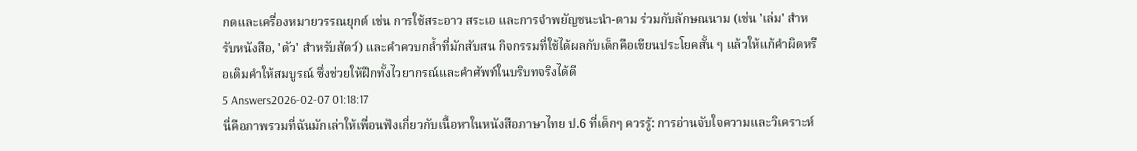กดและเครื่องหมายวรรณยุกต์ เช่น การใช้สระอาว สระเอ และการจำพยัญชนะนำ-ตาม ร่วมกับลักษณนาม (เช่น 'เล่ม' สำหรับหนังสือ, 'ตัว' สำหรับสัตว์) และคำควบกล้ำที่มักสับสน กิจกรรมที่ใช้ได้ผลกับเด็กคือเขียนประโยคสั้น ๆ แล้วให้แก้คำผิดหรือเติมคำให้สมบูรณ์ ซึ่งช่วยให้ฝึกทั้งไวยากรณ์และคำศัพท์ในบริบทจริงได้ดี
5 Answers2026-02-07 01:18:17
นี่คือภาพรวมที่ฉันมักเล่าให้เพื่อนฟังเกี่ยวกับเนื้อหาในหนังสือภาษาไทย ป.6 ที่เด็กๆ ควรรู้: การอ่านจับใจความและวิเคราะห์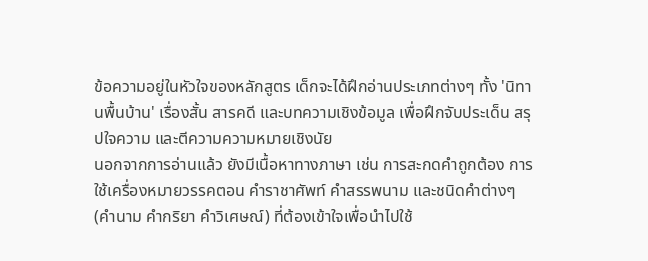ข้อความอยู่ในหัวใจของหลักสูตร เด็กจะได้ฝึกอ่านประเภทต่างๆ ทั้ง 'นิทานพื้นบ้าน' เรื่องสั้น สารคดี และบทความเชิงข้อมูล เพื่อฝึกจับประเด็น สรุปใจความ และตีความความหมายเชิงนัย
นอกจากการอ่านแล้ว ยังมีเนื้อหาทางภาษา เช่น การสะกดคำถูกต้อง การใช้เครื่องหมายวรรคตอน คำราชาศัพท์ คำสรรพนาม และชนิดคำต่างๆ (คำนาม คำกริยา คำวิเศษณ์) ที่ต้องเข้าใจเพื่อนำไปใช้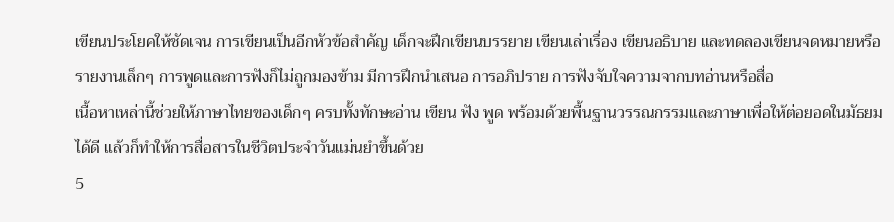เขียนประโยคให้ชัดเจน การเขียนเป็นอีกหัวข้อสำคัญ เด็กจะฝึกเขียนบรรยาย เขียนเล่าเรื่อง เขียนอธิบาย และทดลองเขียนจดหมายหรือรายงานเล็กๆ การพูดและการฟังก็ไม่ถูกมองข้าม มีการฝึกนำเสนอ การอภิปราย การฟังจับใจความจากบทอ่านหรือสื่อ
เนื้อหาเหล่านี้ช่วยให้ภาษาไทยของเด็กๆ ครบทั้งทักษะอ่าน เขียน ฟัง พูด พร้อมด้วยพื้นฐานวรรณกรรมและภาษาเพื่อให้ต่อยอดในมัธยมได้ดี แล้วก็ทำให้การสื่อสารในชีวิตประจำวันแม่นยำขึ้นด้วย
5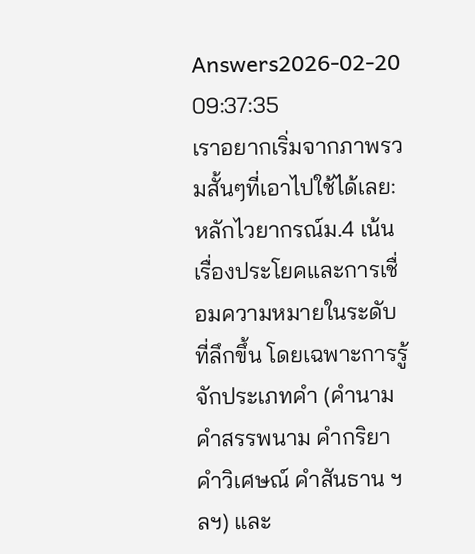Answers2026-02-20 09:37:35
เราอยากเริ่มจากภาพรวมสั้นๆที่เอาไปใช้ได้เลย: หลักไวยากรณ์ม.4 เน้นเรื่องประโยคและการเชื่อมความหมายในระดับที่ลึกขึ้น โดยเฉพาะการรู้จักประเภทคำ (คำนาม คำสรรพนาม คำกริยา คำวิเศษณ์ คำสันธาน ฯลฯ) และ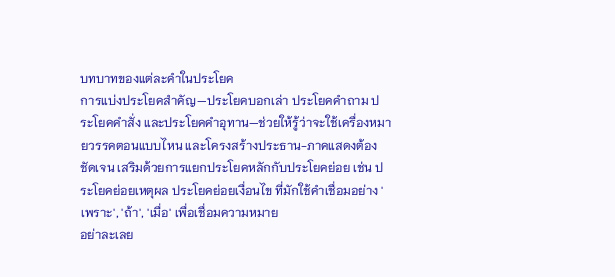บทบาทของแต่ละคำในประโยค
การแบ่งประโยคสำคัญ—ประโยคบอกเล่า ประโยคคำถาม ประโยคคำสั่ง และประโยคคำอุทาน—ช่วยให้รู้ว่าจะใช้เครื่องหมายวรรคตอนแบบไหน และโครงสร้างประธาน-ภาคแสดงต้องชัดเจน เสริมด้วยการแยกประโยคหลักกับประโยคย่อย เช่น ประโยคย่อยเหตุผล ประโยคย่อยเงื่อนไข ที่มักใช้คำเชื่อมอย่าง 'เพราะ', 'ถ้า', 'เมื่อ' เพื่อเชื่อมความหมาย
อย่าละเลย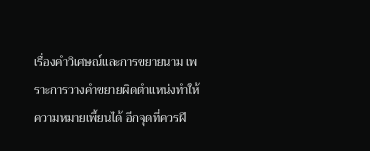เรื่องคำวิเศษณ์และการขยายนาม เพราะการวางคำขยายผิดตำแหน่งทำให้ความหมายเพี้ยนได้ อีกจุดที่ควรฝึ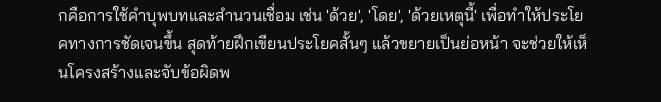กคือการใช้คำบุพบทและสำนวนเชื่อม เช่น 'ด้วย', 'โดย', 'ด้วยเหตุนี้' เพื่อทำให้ประโยคทางการชัดเจนขึ้น สุดท้ายฝึกเขียนประโยคสั้นๆ แล้วขยายเป็นย่อหน้า จะช่วยให้เห็นโครงสร้างและจับข้อผิดพ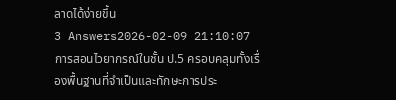ลาดได้ง่ายขึ้น
3 Answers2026-02-09 21:10:07
การสอนไวยากรณ์ในชั้น ป.5 ครอบคลุมทั้งเรื่องพื้นฐานที่จำเป็นและทักษะการประ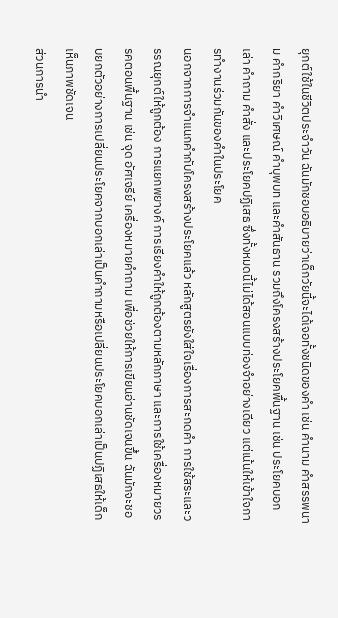ยุกต์ใช้ในชีวิตประจำวัน ฉันมักชอบอธิบายว่าเด็กวัยนี้จะได้เจอทั้งชนิดของคำ เช่น คำนาม คำสรรพนาม คำกริยา คำวิเศษณ์ คำบุพบท และคำสันธาน รวมถึงโครงสร้างประโยคพื้นฐาน เช่น ประโยคบอกเล่า คำถาม คำสั่ง และประโยคปฏิเสธ ซึ่งทั้งหมดนี้ไม่ได้สอนแบบท่องจำอย่างเดียว แต่เน้นให้เข้าใจการทำงานร่วมกันของคำในประโยค
นอกจากการจำแนกคำกับโครงสร้างประโยคแล้ว หลักสูตรยังใส่ใจเรื่องการสะกดคำ การใช้สระและวรรณยุกต์ให้ถูกต้อง การแยกพยางค์ การเรียงคำให้ถูกต้องตามหลักภาษา และการใช้เครื่องหมายวรรคตอนพื้นฐาน เช่น จุด อัศเจรีย์ เครื่องหมายคำถาม เพื่อช่วยให้การเขียนอ่านชัดเจนขึ้น ฉันมักจะชอบยกตัวอย่างการเปลี่ยนประโยคจากบอกเล่าเป็นคำถามหรือเปลี่ยนประโยคบอกเล่าเป็นปฏิเสธให้เด็กเห็นภาพชัดเจน
ส่วนการนำ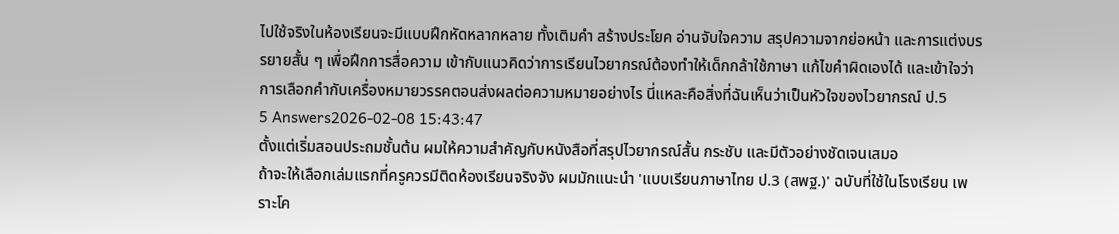ไปใช้จริงในห้องเรียนจะมีแบบฝึกหัดหลากหลาย ทั้งเติมคำ สร้างประโยค อ่านจับใจความ สรุปความจากย่อหน้า และการแต่งบรรยายสั้น ๆ เพื่อฝึกการสื่อความ เข้ากับแนวคิดว่าการเรียนไวยากรณ์ต้องทำให้เด็กกล้าใช้ภาษา แก้ไขคำผิดเองได้ และเข้าใจว่าการเลือกคำกับเครื่องหมายวรรคตอนส่งผลต่อความหมายอย่างไร นี่แหละคือสิ่งที่ฉันเห็นว่าเป็นหัวใจของไวยากรณ์ ป.5
5 Answers2026-02-08 15:43:47
ตั้งแต่เริ่มสอนประถมชั้นต้น ผมให้ความสำคัญกับหนังสือที่สรุปไวยากรณ์สั้น กระชับ และมีตัวอย่างชัดเจนเสมอ
ถ้าจะให้เลือกเล่มแรกที่ครูควรมีติดห้องเรียนจริงจัง ผมมักแนะนำ 'แบบเรียนภาษาไทย ป.3 (สพฐ.)' ฉบับที่ใช้ในโรงเรียน เพราะโค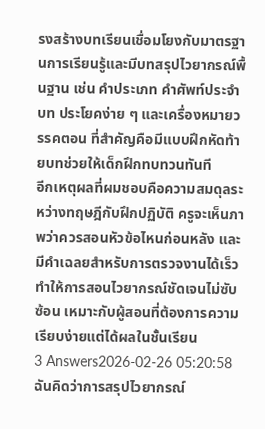รงสร้างบทเรียนเชื่อมโยงกับมาตรฐานการเรียนรู้และมีบทสรุปไวยากรณ์พื้นฐาน เช่น คำประเภท คำศัพท์ประจำบท ประโยคง่าย ๆ และเครื่องหมายวรรคตอน ที่สำคัญคือมีแบบฝึกหัดท้ายบทช่วยให้เด็กฝึกทบทวนทันที
อีกเหตุผลที่ผมชอบคือความสมดุลระหว่างทฤษฎีกับฝึกปฏิบัติ ครูจะเห็นภาพว่าควรสอนหัวข้อไหนก่อนหลัง และมีคำเฉลยสำหรับการตรวจงานได้เร็ว ทำให้การสอนไวยากรณ์ชัดเจนไม่ซับซ้อน เหมาะกับผู้สอนที่ต้องการความเรียบง่ายแต่ได้ผลในชั้นเรียน
3 Answers2026-02-26 05:20:58
ฉันคิดว่าการสรุปไวยากรณ์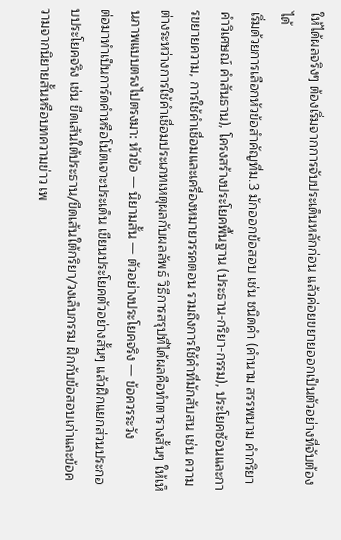ให้ได้ผลจริงๆ ต้องเริ่มจากการจับประเด็นหลักก่อน แล้วค่อยขยายออกเป็นตัวอย่างที่จับต้องได้
เริ่มด้วยการเลือกหัวข้อสำคัญที่ม.3 มักออกข้อสอบ เช่น ชนิดคำ (คำนาม สรรพนาม คำกริยา คำวิเศษณ์ คำสันธาน), โครงสร้างประโยคพื้นฐาน (ประธาน-กริยา-กรรม), ประโยคซ้อนและการขยายความ, การใช้คำเชื่อมและเครื่องหมายวรรคตอน รวมถึงการใช้คำที่มักสับสน เช่น ความต่างระหว่างการใช้คำเชื่อมประเภทเหตุผลกับผลลัพธ์ วิธีการสรุปที่ได้ผลคือทำตารางสั้นๆ ให้เห็นภาพแบบตรงไปตรงมา: หัวข้อ — นิยามสั้น — ตัวอย่างประโยคจริง — ข้อควรระวัง
ต่อมาทำเป็นการ์ดคำหรือโน้ตเจาะประเด็น เขียนประโยคตัวอย่างสั้นๆ แล้วฝึกแยกส่วนประกอบประโยคจริง เช่น ขีดเส้นใต้ประธาน/ขีดเส้นใต้กริยา/วงเล็บกรรม ฝึกกับข้อสอบเก่าและข้อความจากนิยายสั้นหรือบทความข่าว เพ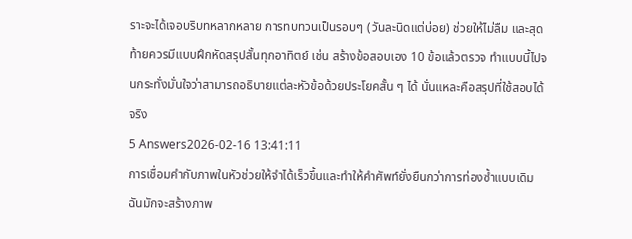ราะจะได้เจอบริบทหลากหลาย การทบทวนเป็นรอบๆ (วันละนิดแต่บ่อย) ช่วยให้ไม่ลืม และสุดท้ายควรมีแบบฝึกหัดสรุปสั้นทุกอาทิตย์ เช่น สร้างข้อสอบเอง 10 ข้อแล้วตรวจ ทำแบบนี้ไปจนกระทั่งมั่นใจว่าสามารถอธิบายแต่ละหัวข้อด้วยประโยคสั้น ๆ ได้ นั่นแหละคือสรุปที่ใช้สอบได้จริง
5 Answers2026-02-16 13:41:11
การเชื่อมคำกับภาพในหัวช่วยให้จำได้เร็วขึ้นและทำให้คำศัพท์ยั่งยืนกว่าการท่องซ้ำแบบเดิม
ฉันมักจะสร้างภาพ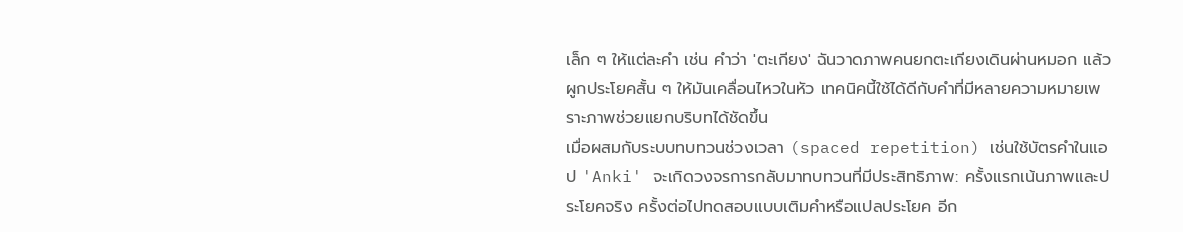เล็ก ๆ ให้แต่ละคำ เช่น คำว่า 'ตะเกียง' ฉันวาดภาพคนยกตะเกียงเดินผ่านหมอก แล้วผูกประโยคสั้น ๆ ให้มันเคลื่อนไหวในหัว เทคนิคนี้ใช้ได้ดีกับคำที่มีหลายความหมายเพราะภาพช่วยแยกบริบทได้ชัดขึ้น
เมื่อผสมกับระบบทบทวนช่วงเวลา (spaced repetition) เช่นใช้บัตรคำในแอป 'Anki' จะเกิดวงจรการกลับมาทบทวนที่มีประสิทธิภาพ: ครั้งแรกเน้นภาพและประโยคจริง ครั้งต่อไปทดสอบแบบเติมคำหรือแปลประโยค อีก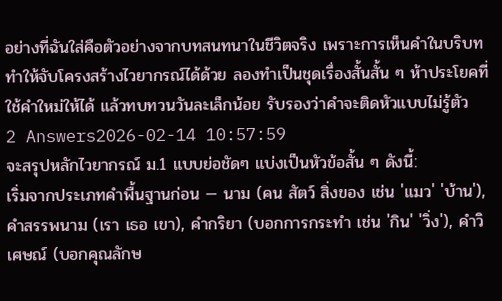อย่างที่ฉันใส่คือตัวอย่างจากบทสนทนาในชีวิตจริง เพราะการเห็นคำในบริบททำให้จับโครงสร้างไวยากรณ์ได้ด้วย ลองทำเป็นชุดเรื่องสั้นสั้น ๆ ห้าประโยคที่ใช้คำใหม่ให้ได้ แล้วทบทวนวันละเล็กน้อย รับรองว่าคำจะติดหัวแบบไม่รู้ตัว
2 Answers2026-02-14 10:57:59
จะสรุปหลักไวยากรณ์ ม.1 แบบย่อชัดๆ แบ่งเป็นหัวข้อสั้น ๆ ดังนี้:
เริ่มจากประเภทคำพื้นฐานก่อน — นาม (คน สัตว์ สิ่งของ เช่น 'แมว' 'บ้าน'), คำสรรพนาม (เรา เธอ เขา), คำกริยา (บอกการกระทำ เช่น 'กิน' 'วิ่ง'), คำวิเศษณ์ (บอกคุณลักษ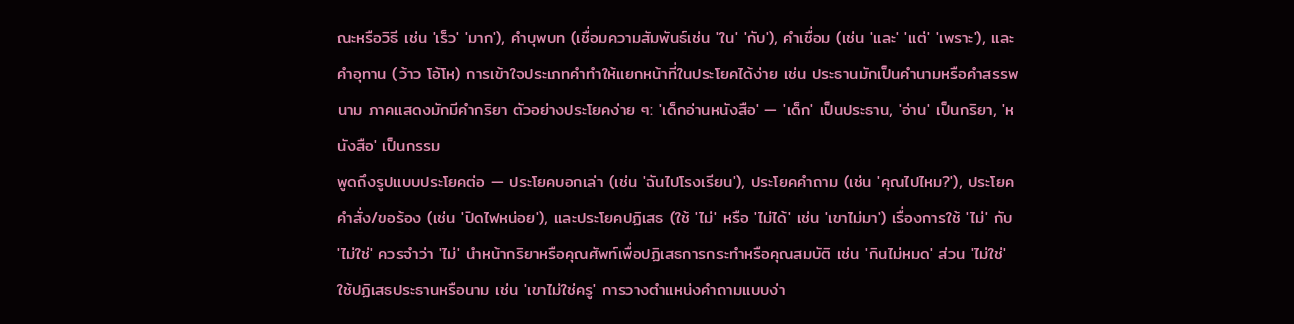ณะหรือวิธี เช่น 'เร็ว' 'มาก'), คำบุพบท (เชื่อมความสัมพันธ์เช่น 'ใน' 'กับ'), คำเชื่อม (เช่น 'และ' 'แต่' 'เพราะ'), และคำอุทาน (ว้าว โอ้โห) การเข้าใจประเภทคำทำให้แยกหน้าที่ในประโยคได้ง่าย เช่น ประธานมักเป็นคำนามหรือคำสรรพนาม ภาคแสดงมักมีคำกริยา ตัวอย่างประโยคง่าย ๆ: 'เด็กอ่านหนังสือ' — 'เด็ก' เป็นประธาน, 'อ่าน' เป็นกริยา, 'หนังสือ' เป็นกรรม
พูดถึงรูปแบบประโยคต่อ — ประโยคบอกเล่า (เช่น 'ฉันไปโรงเรียน'), ประโยคคำถาม (เช่น 'คุณไปไหม?'), ประโยคคำสั่ง/ขอร้อง (เช่น 'ปิดไฟหน่อย'), และประโยคปฏิเสธ (ใช้ 'ไม่' หรือ 'ไม่ได้' เช่น 'เขาไม่มา') เรื่องการใช้ 'ไม่' กับ 'ไม่ใช่' ควรจำว่า 'ไม่' นำหน้ากริยาหรือคุณศัพท์เพื่อปฏิเสธการกระทำหรือคุณสมบัติ เช่น 'กินไม่หมด' ส่วน 'ไม่ใช่' ใช้ปฏิเสธประธานหรือนาม เช่น 'เขาไม่ใช่ครู' การวางตำแหน่งคำถามแบบง่า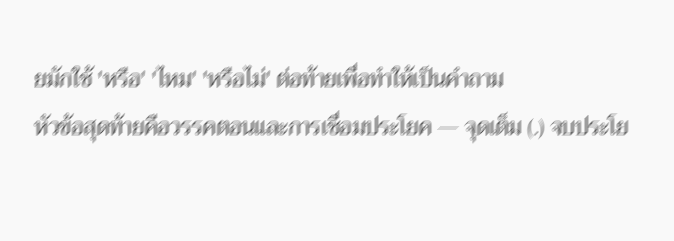ยมักใช้ 'หรือ' 'ไหม' 'หรือไม่' ต่อท้ายเพื่อทำให้เป็นคำถาม
หัวข้อสุดท้ายคือวรรคตอนและการเชื่อมประโยค — จุดเต็ม (.) จบประโย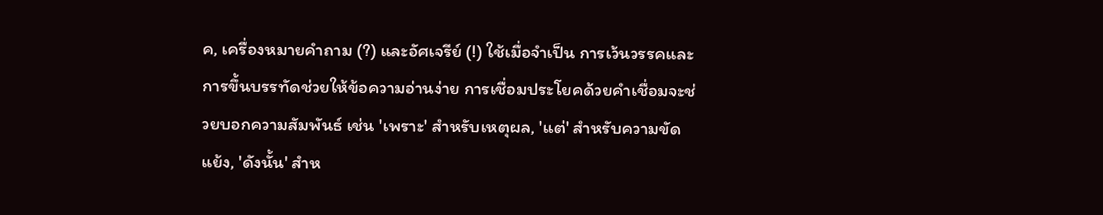ค, เครื่องหมายคำถาม (?) และอัศเจรีย์ (!) ใช้เมื่อจำเป็น การเว้นวรรคและการขึ้นบรรทัดช่วยให้ข้อความอ่านง่าย การเชื่อมประโยคด้วยคำเชื่อมจะช่วยบอกความสัมพันธ์ เช่น 'เพราะ' สำหรับเหตุผล, 'แต่' สำหรับความขัดแย้ง, 'ดังนั้น' สำห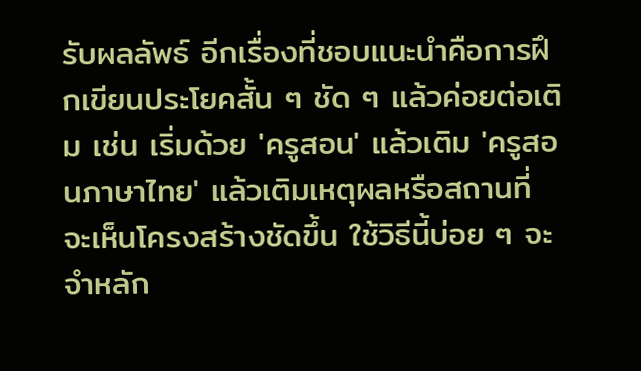รับผลลัพธ์ อีกเรื่องที่ชอบแนะนำคือการฝึกเขียนประโยคสั้น ๆ ชัด ๆ แล้วค่อยต่อเติม เช่น เริ่มด้วย 'ครูสอน' แล้วเติม 'ครูสอนภาษาไทย' แล้วเติมเหตุผลหรือสถานที่ จะเห็นโครงสร้างชัดขึ้น ใช้วิธีนี้บ่อย ๆ จะจำหลัก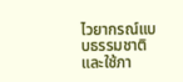ไวยากรณ์แบบธรรมชาติและใช้ภา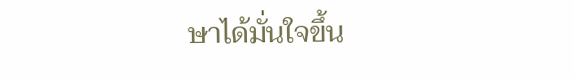ษาได้มั่นใจขึ้น